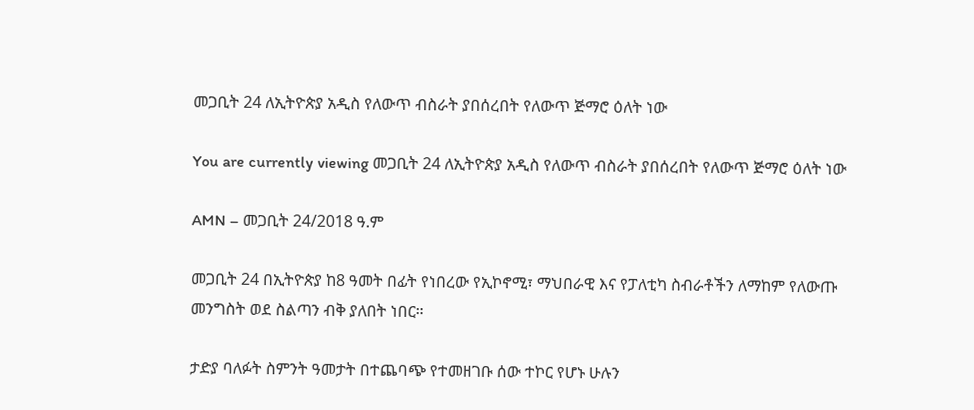መጋቢት 24 ለኢትዮጵያ አዲስ የለውጥ ብስራት ያበሰረበት የለውጥ ጅማሮ ዕለት ነው

You are currently viewing መጋቢት 24 ለኢትዮጵያ አዲስ የለውጥ ብስራት ያበሰረበት የለውጥ ጅማሮ ዕለት ነው

AMN – መጋቢት 24/2018 ዓ.ም

መጋቢት 24 በኢትዮጵያ ከ8 ዓመት በፊት የነበረው የኢኮኖሚ፣ ማህበራዊ እና የፓለቲካ ስብራቶችን ለማከም የለውጡ መንግስት ወደ ስልጣን ብቅ ያለበት ነበር።

ታድያ ባለፉት ስምንት ዓመታት በተጨባጭ የተመዘገቡ ሰው ተኮር የሆኑ ሁሉን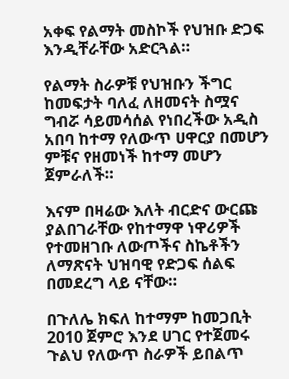አቀፍ የልማት መስኮች የህዝቡ ድጋፍ እንዲቸራቸው አድርጓል።

የልማት ስራዎቹ የህዝቡን ችግር ከመፍታት ባለፈ ለዘመናት ስሟና ግብሯ ሳይመሳሰል የነበረችው አዲስ አበባ ከተማ የለውጥ ሀዋርያ በመሆን ምቹና የዘመነች ከተማ መሆን ጀምራለች።

እናም በዛሬው እለት ብርድና ውርጩ ያልበገራቸው የከተማዋ ነዋሪዎች የተመዘገቡ ለውጦችና ስኬቶችን ለማጽናት ህዝባዊ የድጋፍ ሰልፍ በመደረግ ላይ ናቸው።

በጉለሌ ክፍለ ከተማም ከመጋቢት 2010 ጀምሮ እንደ ሀገር የተጀመሩ ጉልህ የለውጥ ስራዎች ይበልጥ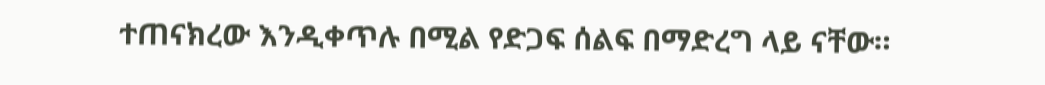ተጠናክረው እንዲቀጥሉ በሚል የድጋፍ ሰልፍ በማድረግ ላይ ናቸው።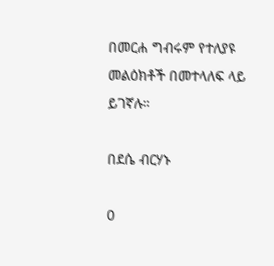በመርሐ ግብሩም የተለያዩ መልዕክቶች በመተላለፍ ላይ ይገኛሉ።

በደሴ ብርሃኑ

0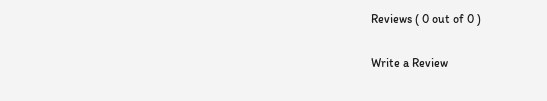Reviews ( 0 out of 0 )

Write a Review